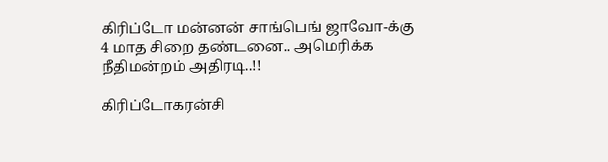கிரிப்டோ மன்னன் சாங்பெங் ஜாவோ-க்கு 4 மாத சிறை தண்டனை.. அமெரிக்க நீதிமன்றம் அதிரடி..!!

கிரிப்டோகரன்சி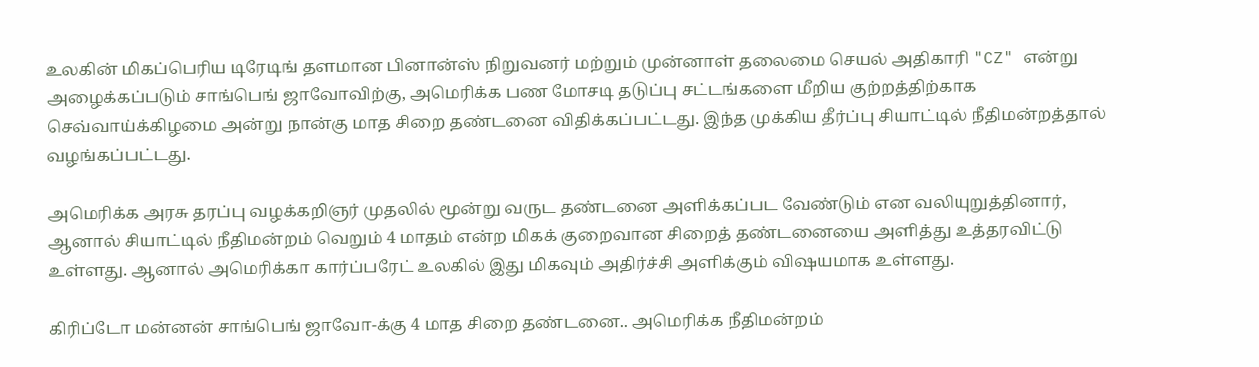உலகின் மிகப்பெரிய டிரேடிங் தளமான பினான்ஸ் நிறுவனர் மற்றும் முன்னாள் தலைமை செயல் அதிகாரி "CZ" என்று அழைக்கப்படும் சாங்பெங் ஜாவோவிற்கு, அமெரிக்க பண மோசடி தடுப்பு சட்டங்களை மீறிய குற்றத்திற்காக செவ்வாய்க்கிழமை அன்று நான்கு மாத சிறை தண்டனை விதிக்கப்பட்டது. இந்த முக்கிய தீர்ப்பு சியாட்டில் நீதிமன்றத்தால் வழங்கப்பட்டது.

அமெரிக்க அரசு தரப்பு வழக்கறிஞர் முதலில் மூன்று வருட தண்டனை அளிக்கப்பட வேண்டும் என வலியுறுத்தினார், ஆனால் சியாட்டில் நீதிமன்றம் வெறும் 4 மாதம் என்ற மிகக் குறைவான சிறைத் தண்டனையை அளித்து உத்தரவிட்டு உள்ளது. ஆனால் அமெரிக்கா கார்ப்பரேட் உலகில் இது மிகவும் அதிர்ச்சி அளிக்கும் விஷயமாக உள்ளது.

கிரிப்டோ மன்னன் சாங்பெங் ஜாவோ-க்கு 4 மாத சிறை தண்டனை.. அமெரிக்க நீதிமன்றம்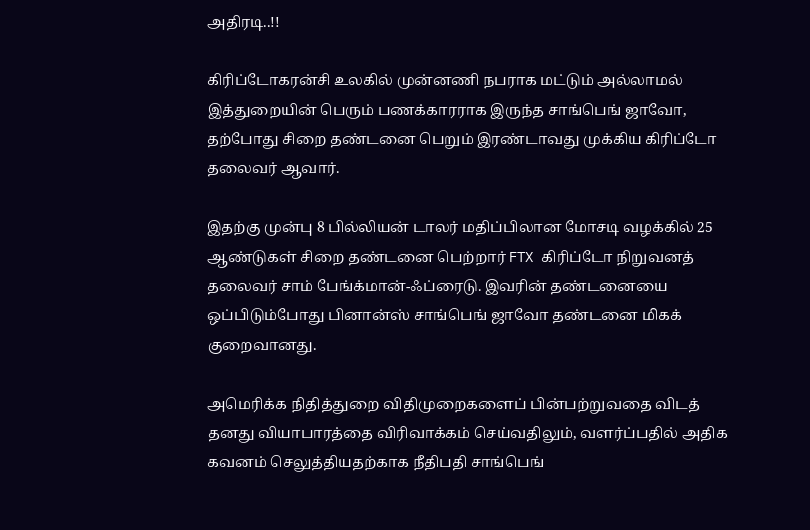அதிரடி..!!

கிரிப்டோகரன்சி உலகில் முன்னணி நபராக மட்டும் அல்லாமல் இத்துறையின் பெரும் பணக்காரராக இருந்த சாங்பெங் ஜாவோ, தற்போது சிறை தண்டனை பெறும் இரண்டாவது முக்கிய கிரிப்டோ தலைவர் ஆவார்.

இதற்கு முன்பு 8 பில்லியன் டாலர் மதிப்பிலான மோசடி வழக்கில் 25 ஆண்டுகள் சிறை தண்டனை பெற்றார் FTX கிரிப்டோ நிறுவனத் தலைவர் சாம் பேங்க்மான்-ஃப்ரைடு. இவரின் தண்டனையை ஒப்பிடும்போது பினான்ஸ் சாங்பெங் ஜாவோ தண்டனை மிகக் குறைவானது.

அமெரிக்க நிதித்துறை விதிமுறைகளைப் பின்பற்றுவதை விடத் தனது வியாபாரத்தை விரிவாக்கம் செய்வதிலும், வளர்ப்பதில் அதிக கவனம் செலுத்தியதற்காக நீதிபதி சாங்பெங்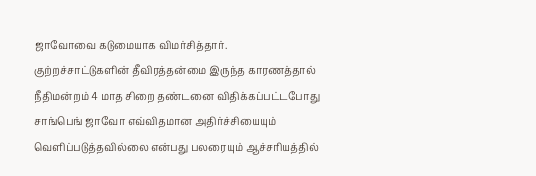ஜாவோவை கடுமையாக விமர்சித்தார். குற்றச்சாட்டுகளின் தீவிரத்தன்மை இருந்த காரணத்தால் நீதிமன்றம் 4 மாத சிறை தண்டனை விதிக்கப்பட்டபோது சாங்பெங் ஜாவோ எவ்விதமான அதிர்ச்சியையும் வெளிப்படுத்தவில்லை என்பது பலரையும் ஆச்சரியத்தில்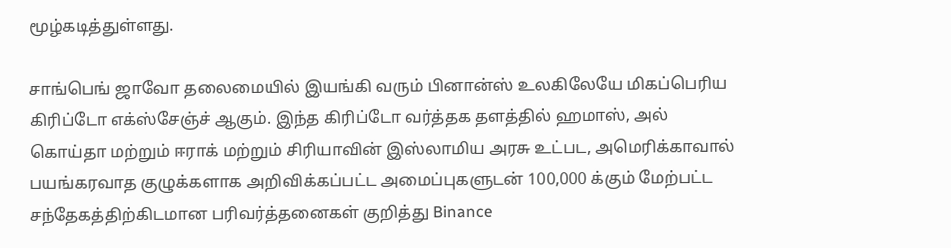மூழ்கடித்துள்ளது.

சாங்பெங் ஜாவோ தலைமையில் இயங்கி வரும் பினான்ஸ் உலகிலேயே மிகப்பெரிய கிரிப்டோ எக்ஸ்சேஞ்ச் ஆகும். இந்த கிரிப்டோ வர்த்தக தளத்தில் ஹமாஸ், அல் கொய்தா மற்றும் ஈராக் மற்றும் சிரியாவின் இஸ்லாமிய அரசு உட்பட, அமெரிக்காவால் பயங்கரவாத குழுக்களாக அறிவிக்கப்பட்ட அமைப்புகளுடன் 100,000 க்கும் மேற்பட்ட சந்தேகத்திற்கிடமான பரிவர்த்தனைகள் குறித்து Binance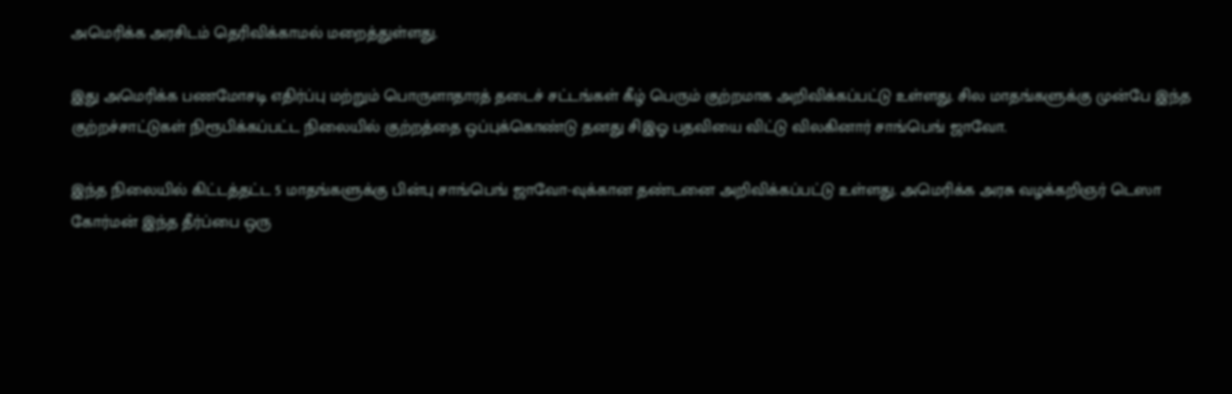அமெரிக்க அரசிடம் தெரிவிக்காமல் மறைத்துள்ளது.

இது அமெரிக்க பணமோசடி எதிர்ப்பு மற்றும் பொருளாதாரத் தடைச் சட்டங்கள் கீழ் பெரும் குற்றமாக அறிவிக்கப்பட்டு உள்ளது. சில மாதங்களுக்கு முன்பே இந்த குற்றச்சாட்டுகள் நிரூபிக்கப்பட்ட நிலையில் குற்றத்தை ஒப்புக்கொண்டு தனது சிஇஓ பதவியை விட்டு விலகினார் சாங்பெங் ஜாவோ.

இந்த நிலையில் கிட்டத்தட்ட 5 மாதங்களுக்கு பின்பு சாங்பெங் ஜாவோ-வுக்கான தண்டனை அறிவிக்கப்பட்டு உள்ளது. அமெரிக்க அரசு வழக்கறிஞர் டெஸா கோர்மன் இந்த தீர்ப்பை ஒரு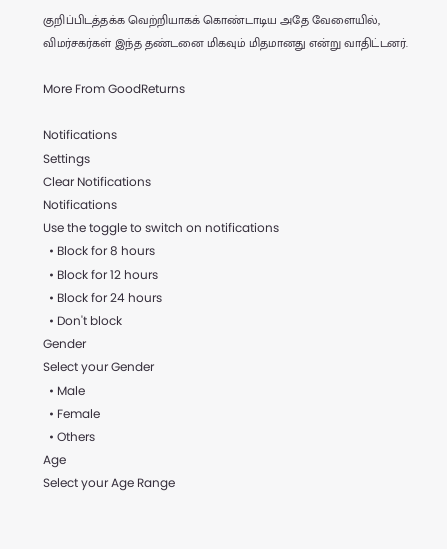குறிப்பிடத்தக்க வெற்றியாகக் கொண்டாடிய அதே வேளையில், விமர்சகர்கள் இந்த தண்டனை மிகவும் மிதமானது என்று வாதிட்டனர்.

More From GoodReturns

Notifications
Settings
Clear Notifications
Notifications
Use the toggle to switch on notifications
  • Block for 8 hours
  • Block for 12 hours
  • Block for 24 hours
  • Don't block
Gender
Select your Gender
  • Male
  • Female
  • Others
Age
Select your Age Range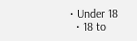• Under 18
  • 18 to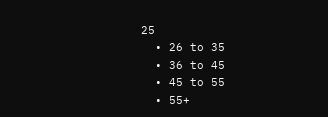25
  • 26 to 35
  • 36 to 45
  • 45 to 55
  • 55+